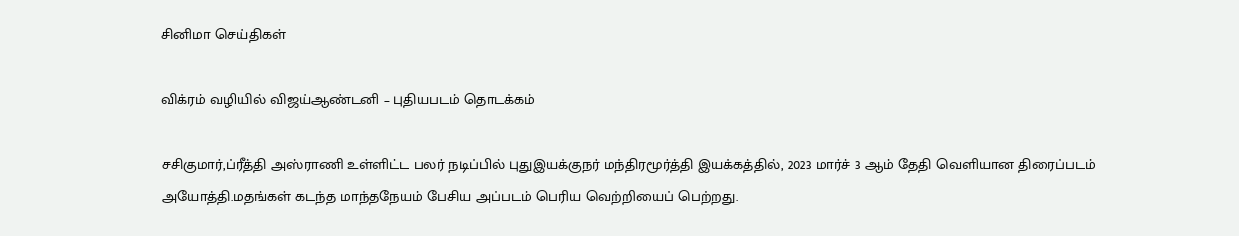சினிமா செய்திகள்

விக்ரம் வழியில் விஜய்ஆண்டனி – புதியபடம் தொடக்கம்

சசிகுமார்,ப்ரீத்தி அஸ்ராணி உள்ளிட்ட பலர் நடிப்பில் புதுஇயக்குநர் மந்திரமூர்த்தி இயக்கத்தில், 2023 மார்ச் 3 ஆம் தேதி வெளியான திரைப்படம் அயோத்தி.மதங்கள் கடந்த மாந்தநேயம் பேசிய அப்படம் பெரிய வெற்றியைப் பெற்றது.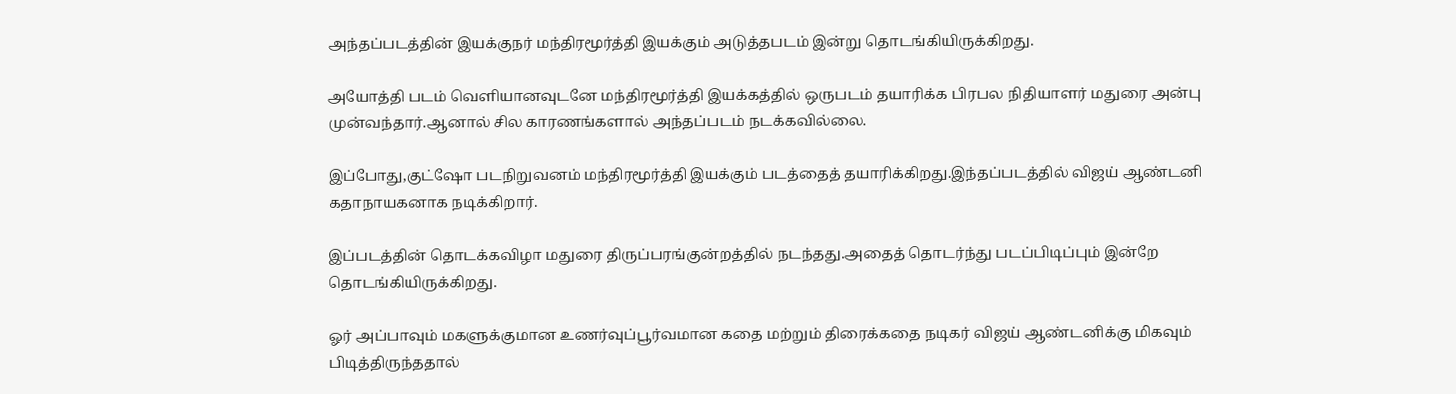அந்தப்படத்தின் இயக்குநர் மந்திரமூர்த்தி இயக்கும் அடுத்தபடம் இன்று தொடங்கியிருக்கிறது.

அயோத்தி படம் வெளியானவுடனே மந்திரமூர்த்தி இயக்கத்தில் ஒருபடம் தயாரிக்க பிரபல நிதியாளர் மதுரை அன்பு முன்வந்தார்.ஆனால் சில காரணங்களால் அந்தப்படம் நடக்கவில்லை.

இப்போது,குட்ஷோ படநிறுவனம் மந்திரமூர்த்தி இயக்கும் படத்தைத் தயாரிக்கிறது.இந்தப்படத்தில் விஜய் ஆண்டனி கதாநாயகனாக நடிக்கிறார்.

இப்படத்தின் தொடக்கவிழா மதுரை திருப்பரங்குன்றத்தில் நடந்தது.அதைத் தொடர்ந்து படப்பிடிப்பும் இன்றே தொடங்கியிருக்கிறது.

ஓர் அப்பாவும் மகளுக்குமான உணர்வுப்பூர்வமான கதை மற்றும் திரைக்கதை நடிகர் விஜய் ஆண்டனிக்கு மிகவும் பிடித்திருந்ததால்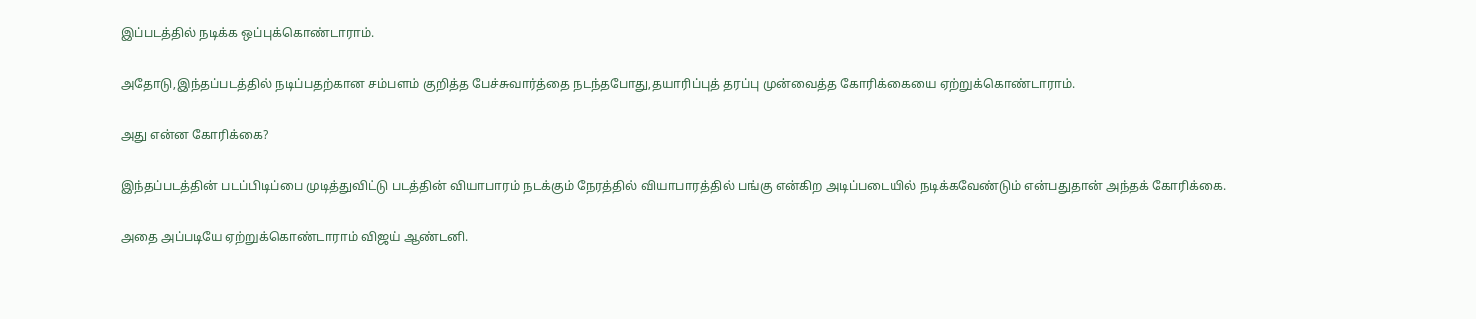இப்படத்தில் நடிக்க ஒப்புக்கொண்டாராம்.

அதோடு,இந்தப்படத்தில் நடிப்பதற்கான சம்பளம் குறித்த பேச்சுவார்த்தை நடந்தபோது,தயாரிப்புத் தரப்பு முன்வைத்த கோரிக்கையை ஏற்றுக்கொண்டாராம்.

அது என்ன கோரிக்கை?

இந்தப்படத்தின் படப்பிடிப்பை முடித்துவிட்டு படத்தின் வியாபாரம் நடக்கும் நேரத்தில் வியாபாரத்தில் பங்கு என்கிற அடிப்படையில் நடிக்கவேண்டும் என்பதுதான் அந்தக் கோரிக்கை.

அதை அப்படியே ஏற்றுக்கொண்டாராம் விஜய் ஆண்டனி.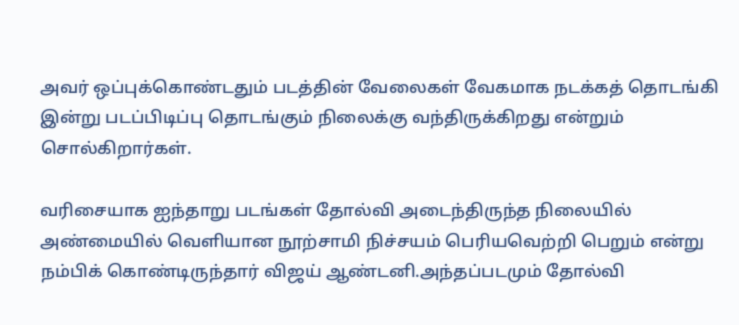அவர் ஒப்புக்கொண்டதும் படத்தின் வேலைகள் வேகமாக நடக்கத் தொடங்கி இன்று படப்பிடிப்பு தொடங்கும் நிலைக்கு வந்திருக்கிறது என்றும் சொல்கிறார்கள்.

வரிசையாக ஐந்தாறு படங்கள் தோல்வி அடைந்திருந்த நிலையில் அண்மையில் வெளியான நூற்சாமி நிச்சயம் பெரியவெற்றி பெறும் என்று நம்பிக் கொண்டிருந்தார் விஜய் ஆண்டனி.அந்தப்படமும் தோல்வி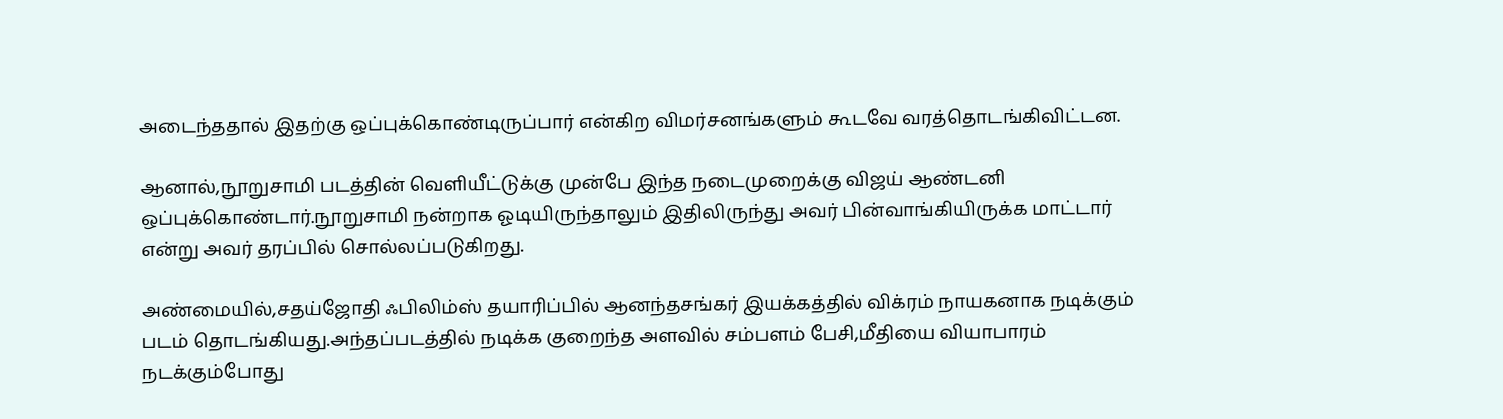அடைந்ததால் இதற்கு ஒப்புக்கொண்டிருப்பார் என்கிற விமர்சனங்களும் கூடவே வரத்தொடங்கிவிட்டன.

ஆனால்,நூறுசாமி படத்தின் வெளியீட்டுக்கு முன்பே இந்த நடைமுறைக்கு விஜய் ஆண்டனி ஒப்புக்கொண்டார்.நூறுசாமி நன்றாக ஓடியிருந்தாலும் இதிலிருந்து அவர் பின்வாங்கியிருக்க மாட்டார் என்று அவர் தரப்பில் சொல்லப்படுகிறது.

அண்மையில்,சதய்ஜோதி ஃபிலிம்ஸ் தயாரிப்பில் ஆனந்தசங்கர் இயக்கத்தில் விக்ரம் நாயகனாக நடிக்கும் படம் தொடங்கியது.அந்தப்படத்தில் நடிக்க குறைந்த அளவில் சம்பளம் பேசி,மீதியை வியாபாரம் நடக்கும்போது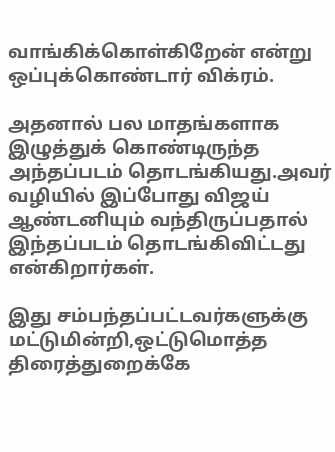வாங்கிக்கொள்கிறேன் என்று ஒப்புக்கொண்டார் விக்ரம்.

அதனால் பல மாதங்களாக இழுத்துக் கொண்டிருந்த அந்தப்படம் தொடங்கியது.அவர் வழியில் இப்போது விஜய் ஆண்டனியும் வந்திருப்பதால் இந்தப்படம் தொடங்கிவிட்டது என்கிறார்கள்.

இது சம்பந்தப்பட்டவர்களுக்கு மட்டுமின்றி,ஒட்டுமொத்த திரைத்துறைக்கே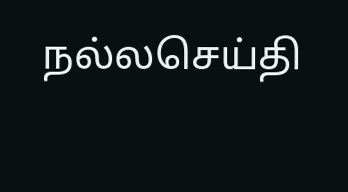நல்லசெய்தி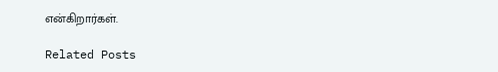என்கிறார்கள்.

Related Posts